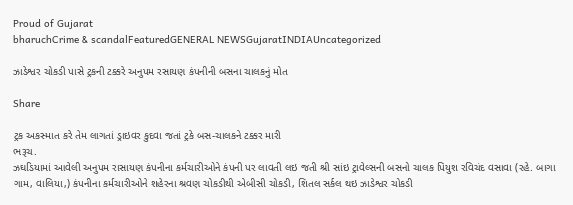Proud of Gujarat
bharuchCrime & scandalFeaturedGENERAL NEWSGujaratINDIAUncategorized

ઝાડેશ્વર ચોકડી પાસે ટ્રકની ટક્કરે અનુપમ રસાયણ કંપનીની બસના ચાલકનું મોત

Share

ટ્રક અકસ્માત કરે તેમ લાગતાં ડ્રાઇવર કુદવા જતાં ટ્રકે બસ-ચાલકને ટક્કર મારી
ભરૂચ.
ઝઘડિયામાં આવેલી અનુપમ રાસાયણ કંપનીના કર્મચારીઓને કંપની પર લાવતી લઇ જતી શ્રી સાંઇ ટ્રાવેલ્સની બસનો ચાલક પિયુશ રવિચંદ વસાવા (રહે. બાગા ગામ, વાલિયા,) કંપનીના કર્મચારીઓને શહેરના શ્રવણ ચોકડીથી એબીસી ચોકડી, શિતલ સર્કલ થઇ ઝાડેશ્વર ચોકડી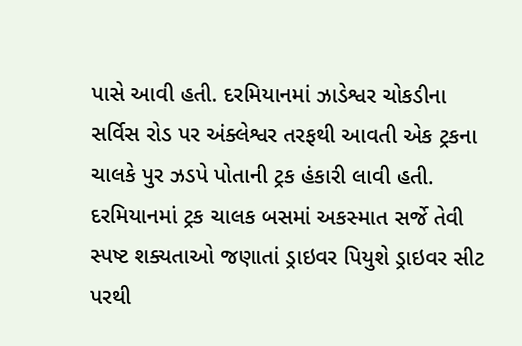પાસે આવી હતી. દરમિયાનમાં ઝાડેશ્વર ચોકડીના સર્વિસ રોડ પર અંક્લેશ્વર તરફથી આવતી એક ટ્રકના ચાલકે પુર ઝડપે પોતાની ટ્રક હંકારી લાવી હતી. દરમિયાનમાં ટ્રક ચાલક બસમાં અકસ્માત સર્જે તેવી સ્પષ્ટ શક્યતાઓ જણાતાં ડ્રાઇવર પિયુશે ડ્રાઇવર સીટ પરથી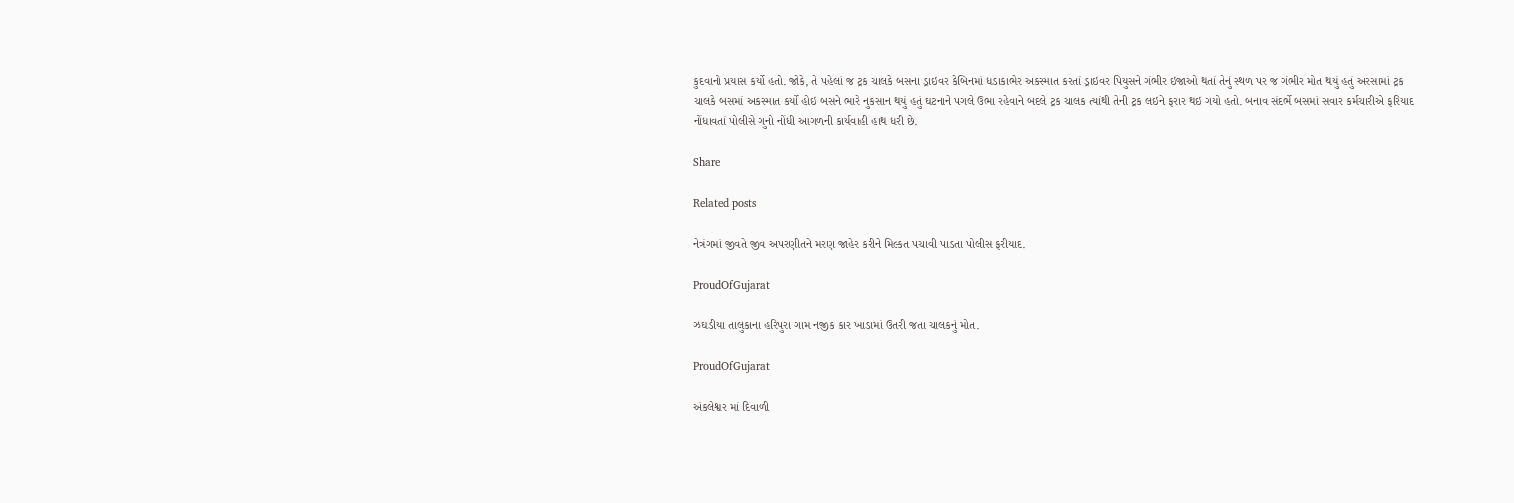કુદવાનો પ્રયાસ કર્યો હતો. જોકે, તે પહેલાં જ ટ્રક ચાલકે બસના ડ્રાઇવર કેબિનમાં ધડાકાભેર અકસ્માત કરતાં ડ્રાઇવર પિયુસને ગંભીર ઇજાઓ થતાં તેનું સ્થળ પર જ ગંભીર મોત થયું હતું અરસામાં ટ્રક ચાલકે બસમાં અકસ્માત કર્યો હોઇ બસને ભારે નુકસાન થયું હતું ઘટનાને પગલે ઉભા રહેવાને બદલે ટ્રક ચાલક ત્યાંથી તેની ટ્રક લઇને ફરાર થઇ ગયો હતો. બનાવ સંદર્ભે બસમાં સવાર કર્મચારીએ ફરિયાદ નોંધાવતાં પોલીસે ગુનો નોંધી આગળની કાર્યવાહી હાથ ધરી છે.

Share

Related posts

નેત્રંગમાં જીવતે જીવ અપરણીતને મરણ જાહેર કરીને મિલ્કત પચાવી પાડતા પોલીસ ફરીયાદ.

ProudOfGujarat

ઝઘડીયા તાલુકાના હરિપુરા ગામ નજીક કાર ખાડામાં ઉતરી જતા ચાલકનું મોત.

ProudOfGujarat

અંકલેશ્વર માં દિવાળી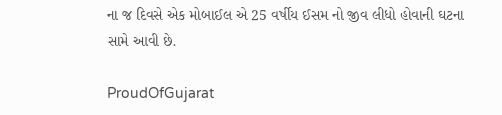ના જ દિવસે એક મોબાઈલ એ 25 વર્ષીય ઈસમ નો જીવ લીધો હોવાની ઘટના સામે આવી છે.

ProudOfGujarat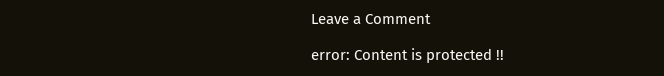Leave a Comment

error: Content is protected !!